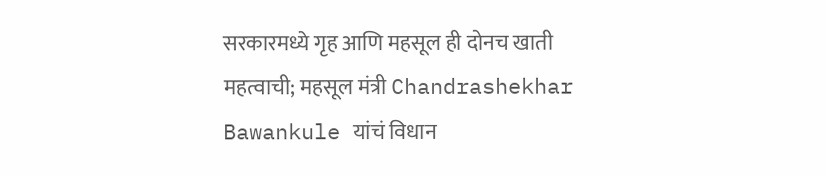सरकारमध्ये गृह आणि महसूल ही दोनच खाती महत्वाची; महसूल मंत्री Chandrashekhar Bawankule यांचं विधान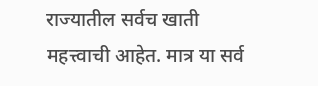राज्यातील सर्वच खाती महत्त्वाची आहेत. मात्र या सर्व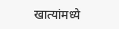खात्यांमध्ये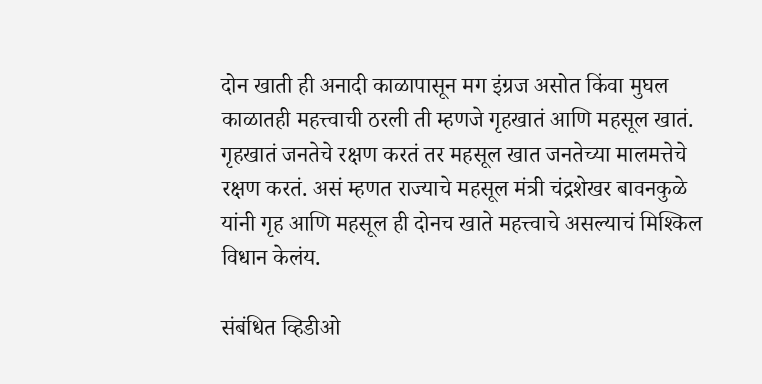दोन खाती ही अनादी काळापासून मग इंग्रज असोत किंवा मुघल काळातही महत्त्वाची ठरली ती म्हणजे गृहखातं आणि महसूल खातं. गृहखातं जनतेचे रक्षण करतं तर महसूल खात जनतेच्या मालमत्तेचे रक्षण करतं. असं म्हणत राज्याचे महसूल मंत्री चंद्रशेखर बावनकुळे यांनी गृह आणि महसूल ही दोनच खाते महत्त्वाचे असल्याचं मिश्किल विधान केलंय.

संबंधित व्हिडीओ